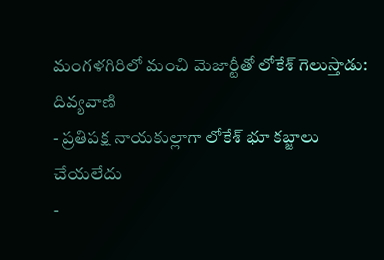మంగళగిరిలో మంచి మెజార్టీతో లోకేశ్ గెలుస్తాడు: దివ్యవాణి
- ప్రతిపక్ష నాయకుల్లాగా లోకేశ్ భూ కబ్జాలు చేయలేదు
-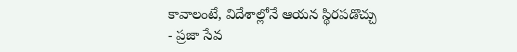కావాలంటే, విదేశాల్లోనే ఆయన స్థిరపడొచ్చు
- ప్రజా సేవ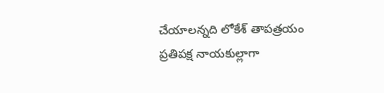చేయాలన్నది లోకేశ్ తాపత్రయం
ప్రతిపక్ష నాయకుల్లాగా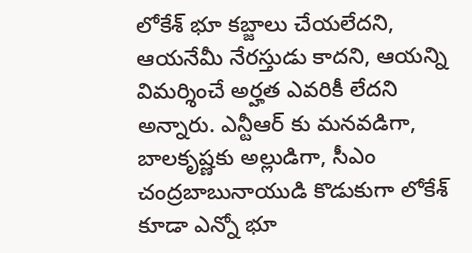లోకేశ్ భూ కబ్జాలు చేయలేదని, ఆయనేమీ నేరస్తుడు కాదని, ఆయన్ని విమర్శించే అర్హత ఎవరికీ లేదని అన్నారు. ఎన్టీఆర్ కు మనవడిగా, బాలకృష్ణకు అల్లుడిగా, సీఎం చంద్రబాబునాయుడి కొడుకుగా లోకేశ్ కూడా ఎన్నో భూ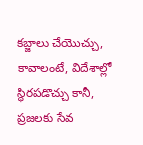కబ్జాలు చేయొచ్చు, కావాలంటే, విదేశాల్లో స్థిరపడొచ్చు కానీ, ప్రజలకు సేవ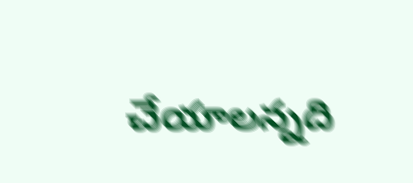చేయాలన్నది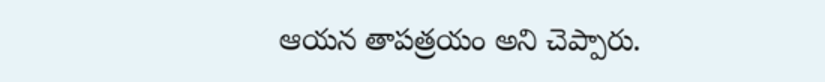ఆయన తాపత్రయం అని చెప్పారు.